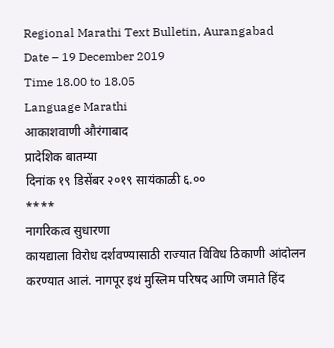Regional Marathi Text Bulletin, Aurangabad
Date – 19 December 2019
Time 18.00 to 18.05
Language Marathi
आकाशवाणी औरंगाबाद
प्रादेशिक बातम्या
दिनांक १९ डिसेंबर २०१९ सायंकाळी ६.००
****
नागरिकत्व सुधारणा
कायद्याला विरोध दर्शवण्यासाठी राज्यात विविध ठिकाणी आंदोलन करण्यात आलं. नागपूर इथं मुस्लिम परिषद आणि जमाते हिंद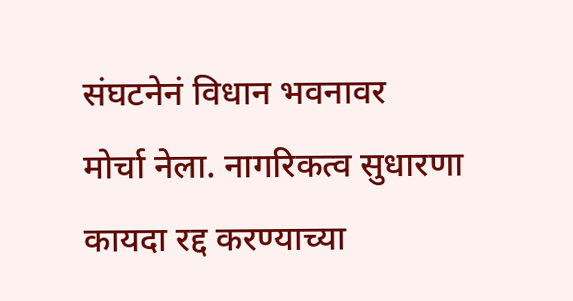संघटनेनं विधान भवनावर
मोर्चा नेला. नागरिकत्व सुधारणा कायदा रद्द करण्याच्या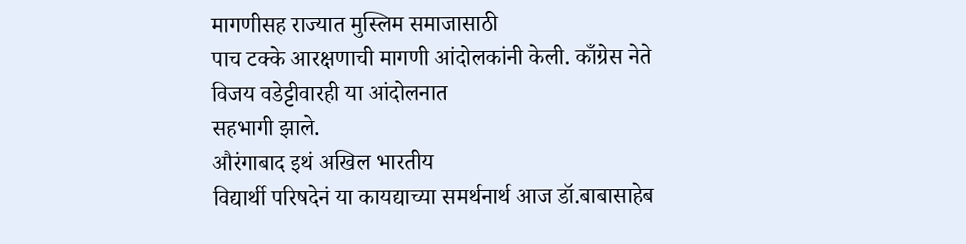मागणीसह राज्यात मुस्लिम समाजासाठी
पाच टक्के आरक्षणाची मागणी आंदोलकांनी केली. काँग्रेस नेते विजय वडेट्टीवारही या आंदोलनात
सहभागी झाले.
औरंगाबाद इथं अखिल भारतीय
विद्यार्थी परिषदेनं या कायद्याच्या समर्थनार्थ आज डॉ.बाबासाहेब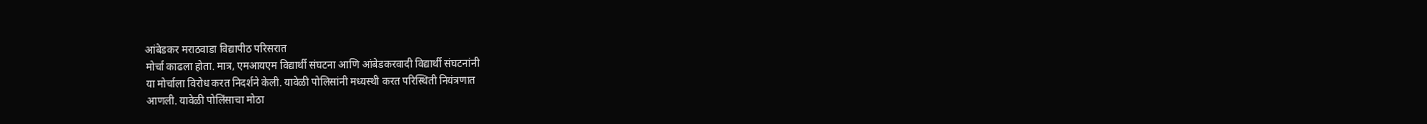आंबेडकर मराठवाडा विद्यापीठ परिसरात
मोर्चा काढला होता. मात्र, एमआयएम विद्यार्थी संघटना आणि आंबेडकरवादी विद्यार्थी संघटनांनी
या मोर्चाला विरोध करत निदर्शने केली. यावेळी पोलिसांनी मध्यस्थी करत परिस्थिती नियंत्रणात
आणली. यावेळी पोलिंसाचा मोठा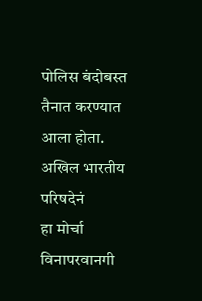पोलिस बंदोबस्त तैनात करण्यात आला होता. अखिल भारतीय परिषदेनं
हा मोर्चा विनापरवानगी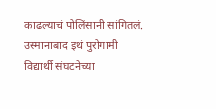काढल्याचं पोलिंसानी सांगितलं.
उस्मानाबाद इथं पुरोगामी
विद्यार्थी संघटनेच्या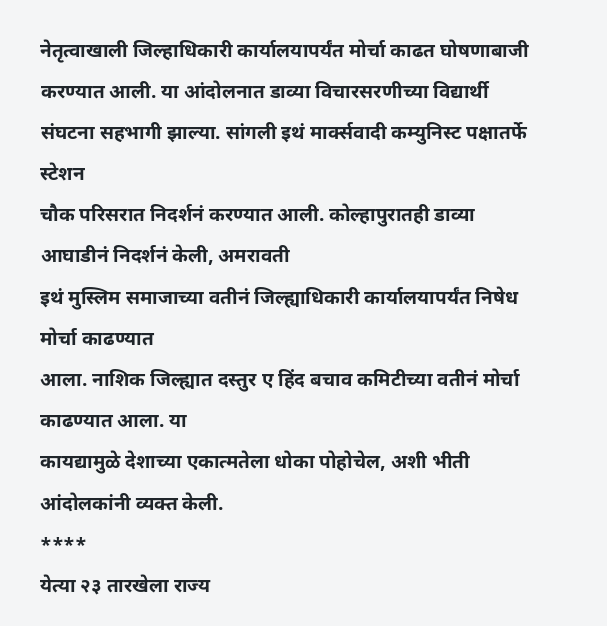नेतृत्वाखाली जिल्हाधिकारी कार्यालयापर्यंत मोर्चा काढत घोषणाबाजी
करण्यात आली. या आंदोलनात डाव्या विचारसरणीच्या विद्यार्थी
संघटना सहभागी झाल्या. सांगली इथं मार्क्सवादी कम्युनिस्ट पक्षातर्फे स्टेशन
चौक परिसरात निदर्शनं करण्यात आली. कोल्हापुरातही डाव्या आघाडीनं निदर्शनं केली, अमरावती
इथं मुस्लिम समाजाच्या वतीनं जिल्ह्याधिकारी कार्यालयापर्यंत निषेध मोर्चा काढण्यात
आला. नाशिक जिल्ह्यात दस्तुर ए हिंद बचाव कमिटीच्या वतीनं मोर्चा काढण्यात आला. या
कायद्यामुळे देशाच्या एकात्मतेला धोका पोहोचेल, अशी भीती आंदोलकांनी व्यक्त केली.
****
येत्या २३ तारखेला राज्य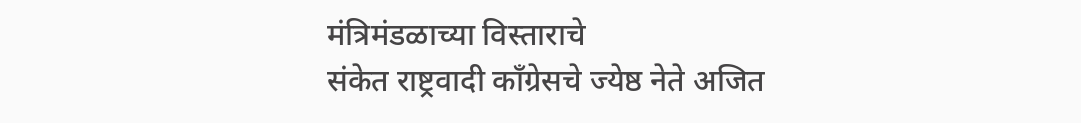मंत्रिमंडळाच्या विस्ताराचे
संकेत राष्ट्रवादी काँग्रेसचे ज्येष्ठ नेते अजित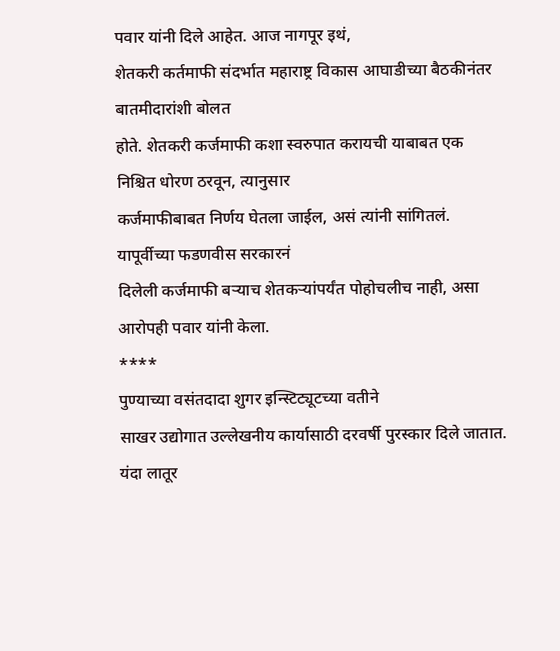पवार यांनी दिले आहेत. आज नागपूर इथं,
शेतकरी कर्तमाफी संदर्भात महाराष्ट्र विकास आघाडीच्या बैठकीनंतर बातमीदारांशी बोलत
होते. शेतकरी कर्जमाफी कशा स्वरुपात करायची याबाबत एक निश्चित धोरण ठरवून, त्यानुसार
कर्जमाफीबाबत निर्णय घेतला जाईल, असं त्यांनी सांगितलं. यापूर्वीच्या फडणवीस सरकारनं
दिलेली कर्जमाफी बऱ्याच शेतकऱ्यांपर्यंत पोहोचलीच नाही, असा आरोपही पवार यांनी केला.
****
पुण्याच्या वसंतदादा शुगर इन्स्टिट्यूटच्या वतीने
साखर उद्योगात उल्लेखनीय कार्यासाठी दरवर्षी पुरस्कार दिले जातात. यंदा लातूर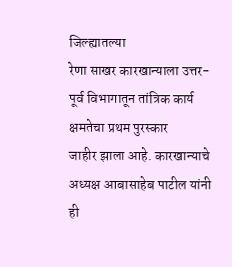जिल्ह्यातल्या
रेणा साखर कारखान्याला उत्तर-पूर्व विभागातून तांत्रिक कार्य क्षमतेचा प्रथम पुरस्कार
जाहीर झाला आहे. कारखान्याचे अध्यक्ष आबासाहेब पाटील यांनी ही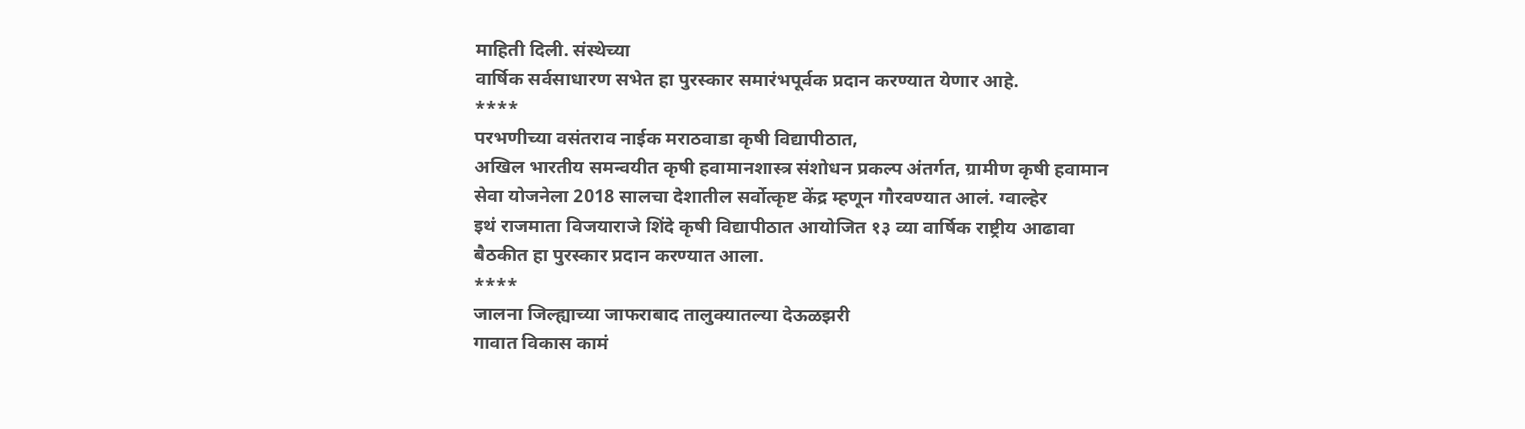माहिती दिली. संस्थेच्या
वार्षिक सर्वसाधारण सभेत हा पुरस्कार समारंभपूर्वक प्रदान करण्यात येणार आहे.
****
परभणीच्या वसंतराव नाईक मराठवाडा कृषी विद्यापीठात,
अखिल भारतीय समन्वयीत कृषी हवामानशास्त्र संशोधन प्रकल्प अंतर्गत, ग्रामीण कृषी हवामान
सेवा योजनेला 2018 सालचा देशातील सर्वोत्कृष्ट केंद्र म्हणून गौरवण्यात आलं. ग्वाल्हेर
इथं राजमाता विजयाराजे शिंदे कृषी विद्यापीठात आयोजित १३ व्या वार्षिक राष्ट्रीय आढावा
बैठकीत हा पुरस्कार प्रदान करण्यात आला.
****
जालना जिल्ह्याच्या जाफराबाद तालुक्यातल्या देऊळझरी
गावात विकास कामं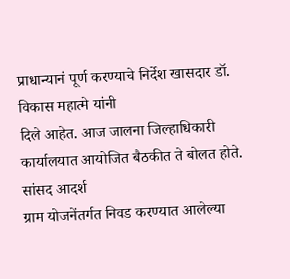प्राधान्यानं पूर्ण करण्याचे निर्देश खासदार डॉ. विकास महात्मे यांनी
दिले आहेत. आज जालना जिल्हाधिकारी कार्यालयात आयोजित बैठकीत ते बोलत होते. सांसद आदर्श
ग्राम योजनेंतर्गत निवड करण्यात आलेल्या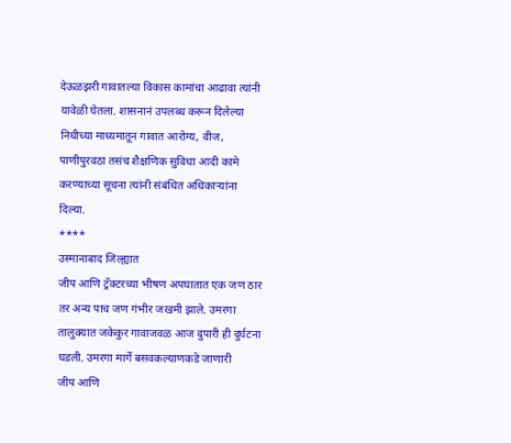देऊळझरी गावातल्या विकास कामांचा आढावा त्यांनी
यावेळी घेतला. शासनानं उपलब्ध करून दिलेल्या निधीच्या माध्यमातून गावात आरोग्य, वीज,
पाणीपुरवठा तसंच शैक्षणिक सुविधा आदी कामे करण्याच्या सूचना त्यांनी संबंधित अधिकाऱ्यांना
दिल्या.
****
उस्मानाबाद जिल्ह्यात
जीप आणि ट्रॅक्टरच्या भीषण अपघातात एक जण ठार तर अन्य पाच जण गंभीर जखमी झाले. उमरगा
तालुक्यात जकेकुर गावाजवळ आज दुपारी ही दुर्घटना घडली. उमरगा मार्गे बसवकल्याणकडे जाणारी
जीप आणि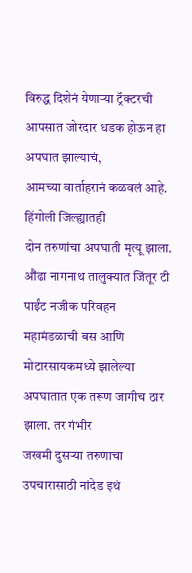विरुद्ध दिशेनं येणाऱ्या ट्रॅक्टरची आपसात जोरदार धडक होऊन हा अपघात झाल्याचं,
आमच्या वार्ताहरानं कळवलं आहे.
हिंगोली जिल्ह्यातही
दोन तरुणांचा अपघाती मृत्यू झाला. औंढा नागनाथ तालुक्यात जिंतूर टी पाईंट नजीक परिवहन
महामंडळाची बस आणि मोटारसायकमध्ये झालेल्या अपघातात एक तरूण जागीच ठार झाला. तर गंभीर
जखमी दुसऱ्या तरुणाचा उपचारासाठी नांदेड इथं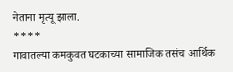नेताना मृत्यू झाला.
****
गावातल्या कमकुवत घटकाच्या सामाजिक तसंच आर्थिक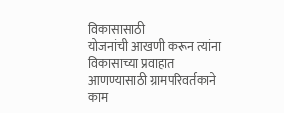विकासासाठी
योजनांची आखणी करून त्यांना विकासाच्या प्रवाहात आणण्यासाठी ग्रामपरिवर्तकाने काम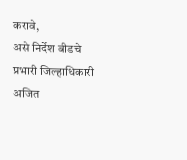करावे,
असे निर्देश बीडचे प्रभारी जिल्हाधिकारी अजित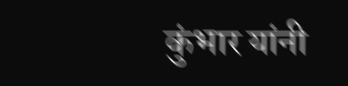कुंभार यांनी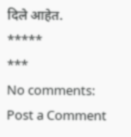दिले आहेत.
*****
***
No comments:
Post a Comment